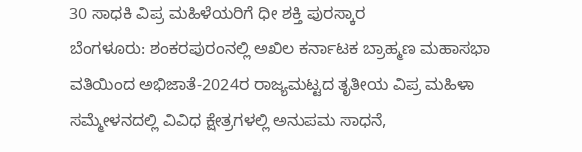30 ಸಾಧಕಿ ವಿಪ್ರ ಮಹಿಳೆಯರಿಗೆ ಧೀ ಶಕ್ತಿ ಪುರಸ್ಕಾರ
ಬೆಂಗಳೂರು: ಶಂಕರಪುರಂನಲ್ಲಿ ಅಖಿಲ ಕರ್ನಾಟಕ ಬ್ರಾಹ್ಮಣ ಮಹಾಸಭಾ ವತಿಯಿಂದ ಅಭಿಜಾತೆ-2024ರ ರಾಜ್ಯಮಟ್ಟದ ತೃತೀಯ ವಿಪ್ರ ಮಹಿಳಾ ಸಮ್ಮೇಳನದಲ್ಲಿ ವಿವಿಧ ಕ್ಷೇತ್ರಗಳಲ್ಲಿ ಅನುಪಮ ಸಾಧನೆ,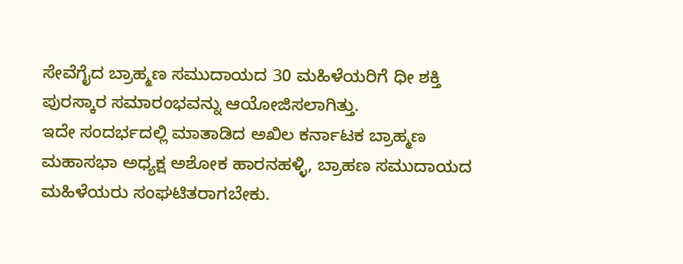ಸೇವೆಗೈದ ಬ್ರಾಹ್ಮಣ ಸಮುದಾಯದ 30 ಮಹಿಳೆಯರಿಗೆ ಧೀ ಶಕ್ತಿ ಪುರಸ್ಕಾರ ಸಮಾರಂಭವನ್ನು ಆಯೋಜಿಸಲಾಗಿತ್ತು.
ಇದೇ ಸಂದರ್ಭದಲ್ಲಿ ಮಾತಾಡಿದ ಅಖಿಲ ಕರ್ನಾಟಕ ಬ್ರಾಹ್ಮಣ ಮಹಾಸಭಾ ಅಧ್ಯಕ್ಷ ಅಶೋಕ ಹಾರನಹಳ್ಳಿ, ಬ್ರಾಹಣ ಸಮುದಾಯದ ಮಹಿಳೆಯರು ಸಂಘಟಿತರಾಗಬೇಕು.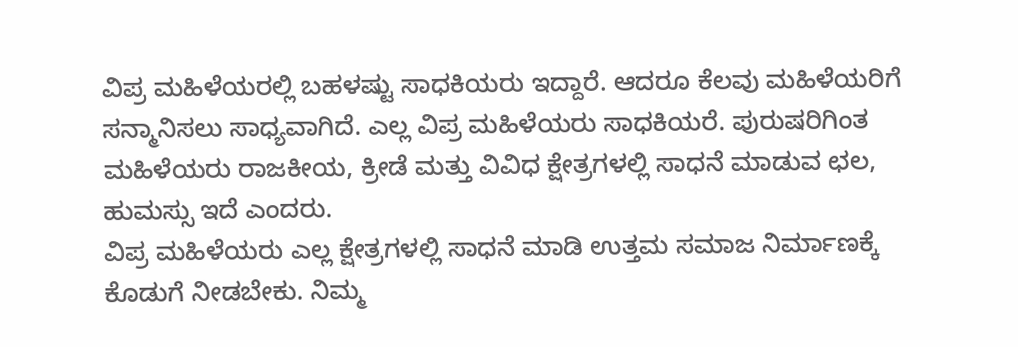ವಿಪ್ರ ಮಹಿಳೆಯರಲ್ಲಿ ಬಹಳಷ್ಟು ಸಾಧಕಿಯರು ಇದ್ದಾರೆ. ಆದರೂ ಕೆಲವು ಮಹಿಳೆಯರಿಗೆ ಸನ್ಮಾನಿಸಲು ಸಾಧ್ಯವಾಗಿದೆ. ಎಲ್ಲ ವಿಪ್ರ ಮಹಿಳೆಯರು ಸಾಧಕಿಯರೆ. ಪುರುಷರಿಗಿಂತ ಮಹಿಳೆಯರು ರಾಜಕೀಯ, ಕ್ರೀಡೆ ಮತ್ತು ವಿವಿಧ ಕ್ಷೇತ್ರಗಳಲ್ಲಿ ಸಾಧನೆ ಮಾಡುವ ಛಲ, ಹುಮಸ್ಸು ಇದೆ ಎಂದರು.
ವಿಪ್ರ ಮಹಿಳೆಯರು ಎಲ್ಲ ಕ್ಷೇತ್ರಗಳಲ್ಲಿ ಸಾಧನೆ ಮಾಡಿ ಉತ್ತಮ ಸಮಾಜ ನಿರ್ಮಾಣಕ್ಕೆ ಕೊಡುಗೆ ನೀಡಬೇಕು. ನಿಮ್ಮ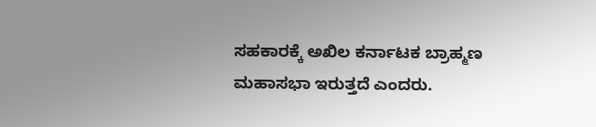ಸಹಕಾರಕ್ಕೆ ಅಖಿಲ ಕರ್ನಾಟಕ ಬ್ರಾಹ್ಮಣ ಮಹಾಸಭಾ ಇರುತ್ತದೆ ಎಂದರು.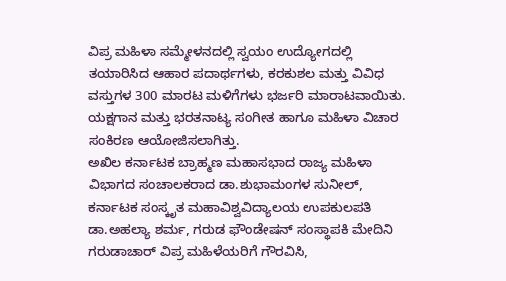ವಿಪ್ರ ಮಹಿಳಾ ಸಮ್ಮೇಳನದಲ್ಲಿ ಸ್ವಯಂ ಉದ್ಯೋಗದಲ್ಲಿ ತಯಾರಿಸಿದ ಆಹಾರ ಪದಾರ್ಥಗಳು, ಕರಕುಶಲ ಮತ್ತು ವಿವಿಧ ವಸ್ತುಗಳ 300 ಮಾರಟ ಮಳಿಗೆಗಳು ಭರ್ಜರಿ ಮಾರಾಟವಾಯಿತು. ಯಕ್ಷಗಾನ ಮತ್ತು ಭರತನಾಟ್ಯ ಸಂಗೀತ ಹಾಗೂ ಮಹಿಳಾ ವಿಚಾರ ಸಂಕಿರಣ ಆಯೋಜಿಸಲಾಗಿತ್ತು.
ಅಖಿಲ ಕರ್ನಾಟಕ ಬ್ರಾಹ್ಮಣ ಮಹಾಸಭಾದ ರಾಜ್ಯ ಮಹಿಳಾ ವಿಭಾಗದ ಸಂಚಾಲಕರಾದ ಡಾ.ಶುಭಾಮಂಗಳ ಸುನೀಲ್, ಕರ್ನಾಟಕ ಸಂಸ್ಕೃತ ಮಹಾವಿಶ್ವವಿದ್ಯಾಲಯ ಉಪಕುಲಪತಿ ಡಾ.ಅಹಲ್ಯಾ ಶರ್ಮ, ಗರುಡ ಫೌಂಡೇಷನ್ ಸಂಸ್ಥಾಪಕಿ ಮೇದಿನಿ ಗರುಡಾಚಾರ್ ವಿಪ್ರ ಮಹಿಳೆಯರಿಗೆ ಗೌರವಿಸಿ,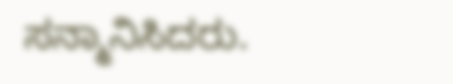ಸನ್ಮಾನಿಸಿದರು.